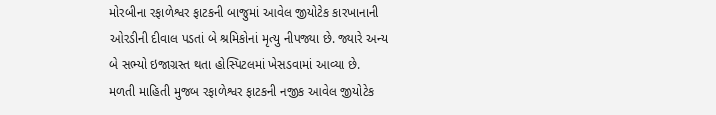મોરબીના રફાળેશ્વર ફાટકની બાજુમાં આવેલ જીયોટેક કારખાનાની ઓરડીની દીવાલ પડતાં બે શ્રમિકોનાં મૃત્યુ નીપજ્યા છે. જ્યારે અન્ય બે સભ્યો ઇજાગ્રસ્ત થતા હોસ્પિટલમાં ખેસડવામાં આવ્યા છે.
મળતી માહિતી મુજબ રફાળેશ્વર ફાટકની નજીક આવેલ જીયોટેક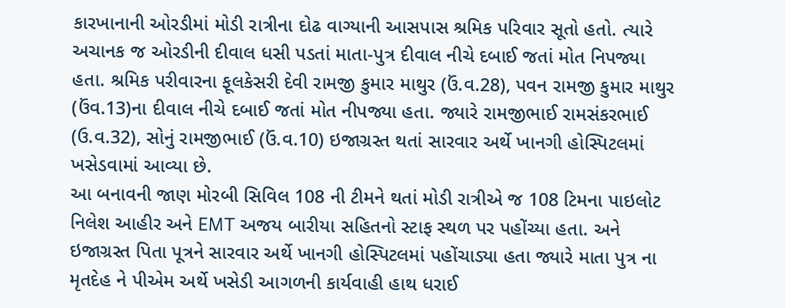કારખાનાની ઓરડીમાં મોડી રાત્રીના દોઢ વાગ્યાની આસપાસ શ્રમિક પરિવાર સૂતો હતો. ત્યારે અચાનક જ ઓરડીની દીવાલ ધસી પડતાં માતા-પુત્ર દીવાલ નીચે દબાઈ જતાં મોત નિપજ્યા હતા. શ્રમિક પરીવારના ફૂલકેસરી દેવી રામજી કુમાર માથુર (ઉં.વ.28), પવન રામજી કુમાર માથુર (ઉંવ.13)ના દીવાલ નીચે દબાઈ જતાં મોત નીપજ્યા હતા. જ્યારે રામજીભાઈ રામસંકરભાઈ (ઉ.વ.32), સોનું રામજીભાઈ (ઉં.વ.10) ઇજાગ્રસ્ત થતાં સારવાર અર્થે ખાનગી હોસ્પિટલમાં ખસેડવામાં આવ્યા છે.
આ બનાવની જાણ મોરબી સિવિલ 108 ની ટીમને થતાં મોડી રાત્રીએ જ 108 ટિમના પાઇલોટ નિલેશ આહીર અને EMT અજય બારીયા સહિતનો સ્ટાફ સ્થળ પર પહોંચ્યા હતા. અને ઇજાગ્રસ્ત પિતા પૂત્રને સારવાર અર્થે ખાનગી હોસ્પિટલમાં પહોંચાડ્યા હતા જ્યારે માતા પુત્ર ના મૃતદેહ ને પીએમ અર્થે ખસેડી આગળની કાર્યવાહી હાથ ધરાઈ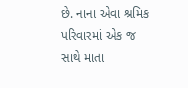છે. નાના એવા શ્રમિક પરિવારમાં એક જ સાથે માતા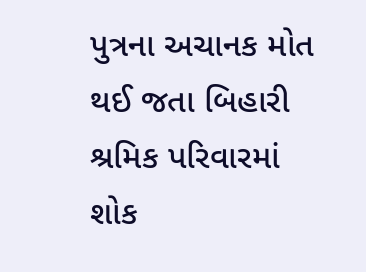પુત્રના અચાનક મોત થઈ જતા બિહારી શ્રમિક પરિવારમાં શોક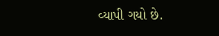વ્યાપી ગયો છે.